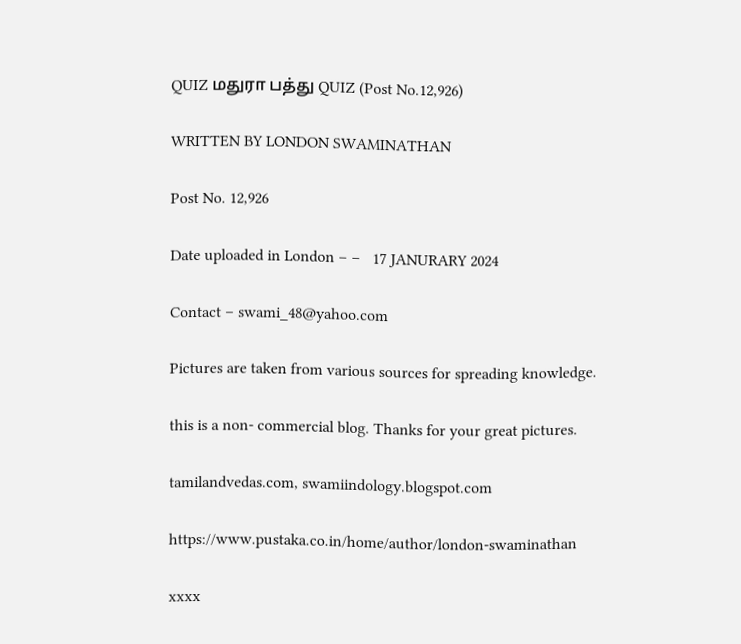QUIZ மதுரா பத்து QUIZ (Post No.12,926)

WRITTEN BY LONDON SWAMINATHAN

Post No. 12,926

Date uploaded in London – –   17 JANURARY 2024

Contact – swami_48@yahoo.com

Pictures are taken from various sources for spreading knowledge.

this is a non- commercial blog. Thanks for your great pictures.

tamilandvedas.com, swamiindology.blogspot.com

https://www.pustaka.co.in/home/author/london-swaminathan

xxxx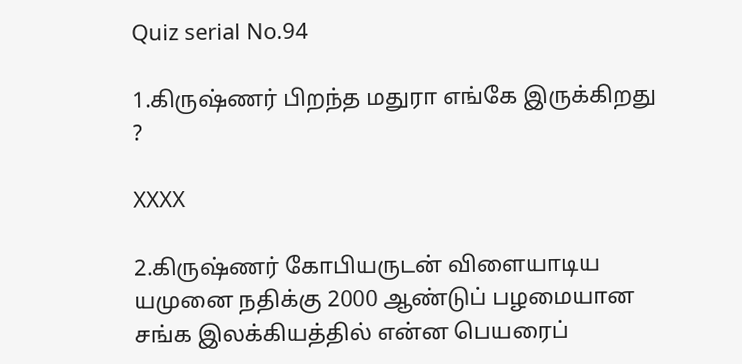Quiz serial No.94

1.கிருஷ்ணர் பிறந்த மதுரா எங்கே இருக்கிறது ?

XXXX

2.கிருஷ்ணர் கோபியருடன் விளையாடிய யமுனை நதிக்கு 2000 ஆண்டுப் பழமையான சங்க இலக்கியத்தில் என்ன பெயரைப்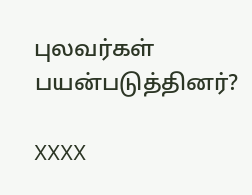புலவர்கள் பயன்படுத்தினர்?

XXXX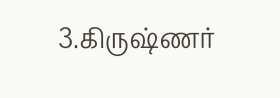3.கிருஷ்ணர்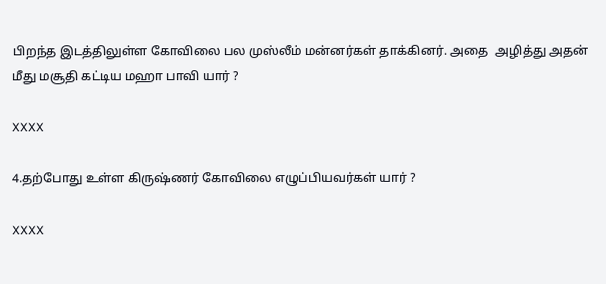பிறந்த இடத்திலுள்ள கோவிலை பல முஸ்லீம் மன்னர்கள் தாக்கினர். அதை  அழித்து அதன் மீது மசூதி கட்டிய மஹா பாவி யார் ?

XXXX

4.தற்போது உள்ள கிருஷ்ணர் கோவிலை எழுப்பியவர்கள் யார் ?

XXXX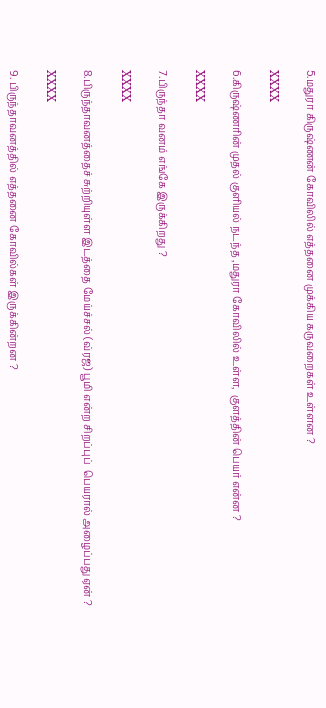5.மதுரா கிருஷ்ணன் கோவிலில் எத்தனை முக்கிய கருவறைகள் உள்ளன ?

XXXX

6.கிருஷ்ணரின் முதல் குளியல் நடந்த ,மதுரா கோவிலில் உள்ள,  குளத்தின் பெயர் என்ன ?

XXXX

7.பிருந்தா வனம் எங்கே இருக்கிறது ?

XXXX

8.பிருந்தாவனத்தைச் சுற்றியுள்ள இடத்தை மேய்ச்சல் (வ்ரஜ) பூமி என்ற சிறப்புப்  பெயரால் அழைப்பது ஏன் ?

XXXX

9. பிருந்தாவனத்தில் எத்தனை கோவில்கள் இருக்கின்றன ?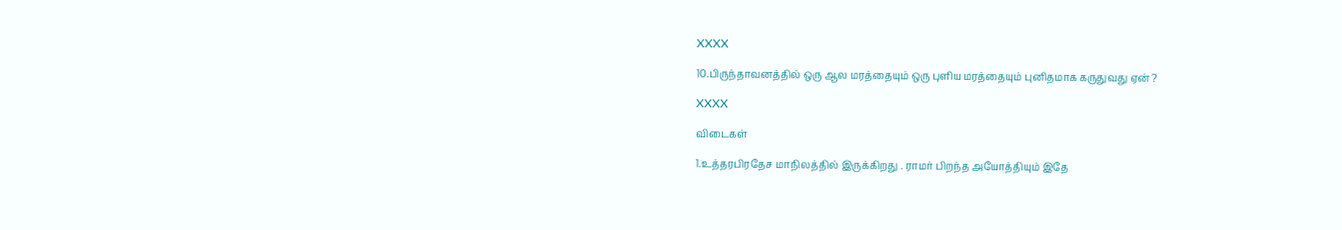XXXX

10.பிருந்தாவனத்தில் ஒரு ஆல மரத்தையும் ஒரு புளிய மரத்தையும் புனிதமாக கருதுவது ஏன் ?

XXXX

விடைகள்

1.உத்தரபிரதேச மாநிலத்தில் இருக்கிறது . ராமர் பிறந்த அயோத்தியும் இதே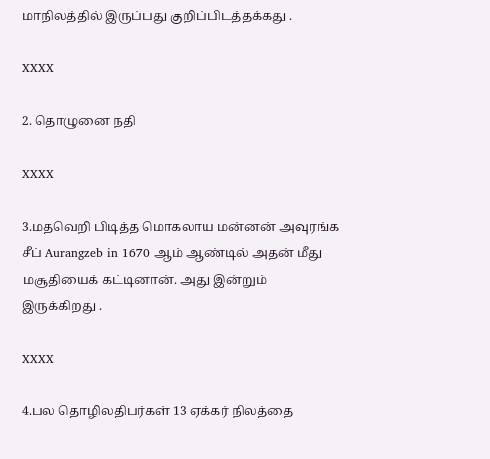மாநிலத்தில் இருப்பது குறிப்பிடத்தக்கது .

XXXX

2. தொழுனை நதி

XXXX

3.மதவெறி பிடித்த மொகலாய மன்னன் அவுரங்க சீப் Aurangzeb in 1670 ஆம் ஆண்டில் அதன் மீது மசூதியைக் கட்டினான். அது இன்றும் இருக்கிறது .

XXXX

4.பல தொழிலதிபர்கள் 13 ஏக்கர் நிலத்தை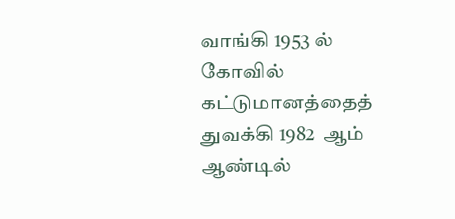வாங்கி 1953 ல் கோவில் கட்டுமானத்தைத் துவக்கி 1982  ஆம் ஆண்டில்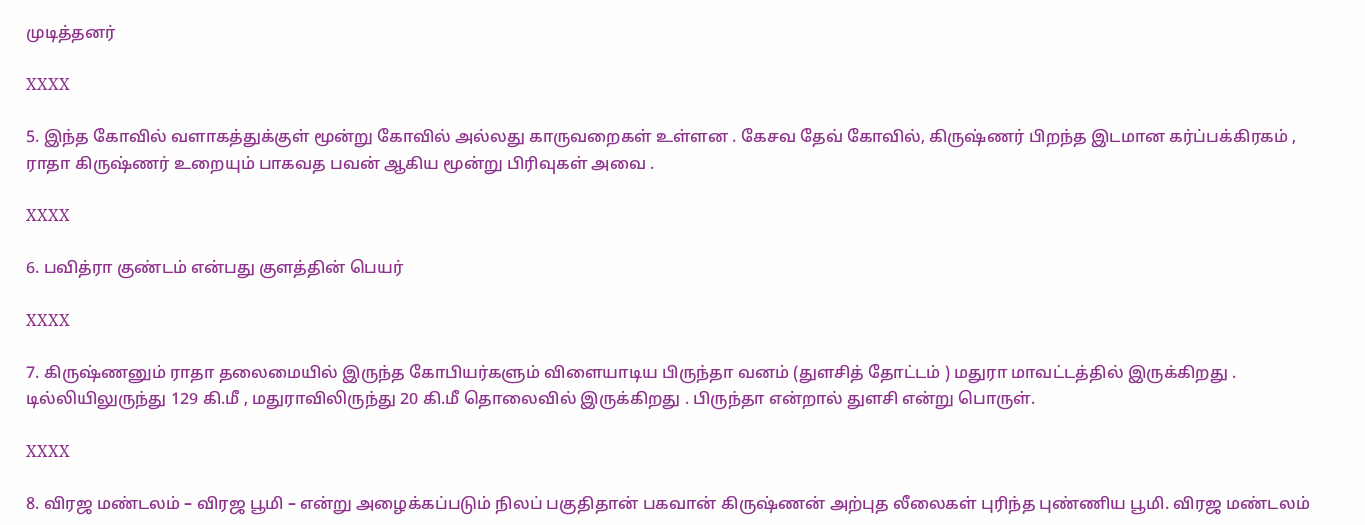முடித்தனர்

XXXX

5. இந்த கோவில் வளாகத்துக்குள் மூன்று கோவில் அல்லது காருவறைகள் உள்ளன . கேசவ தேவ் கோவில், கிருஷ்ணர் பிறந்த இடமான கர்ப்பக்கிரகம் , ராதா கிருஷ்ணர் உறையும் பாகவத பவன் ஆகிய மூன்று பிரிவுகள் அவை .

XXXX

6. பவித்ரா குண்டம் என்பது குளத்தின் பெயர்

XXXX

7. கிருஷ்ணனும் ராதா தலைமையில் இருந்த கோபியர்களும் விளையாடிய பிருந்தா வனம் (துளசித் தோட்டம் ) மதுரா மாவட்டத்தில் இருக்கிறது . டில்லியிலுருந்து 129 கி.மீ , மதுராவிலிருந்து 20 கி.மீ தொலைவில் இருக்கிறது . பிருந்தா என்றால் துளசி என்று பொருள்.

XXXX

8. விரஜ மண்டலம் – விரஜ பூமி – என்று அழைக்கப்படும் நிலப் பகுதிதான் பகவான் கிருஷ்ணன் அற்புத லீலைகள் புரிந்த புண்ணிய பூமி. விரஜ மண்டலம்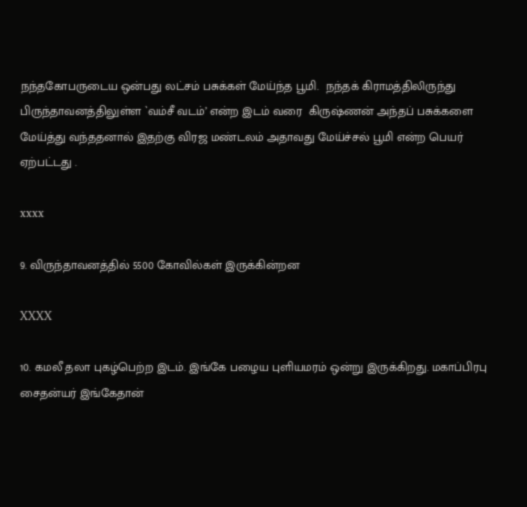நந்தகோபருடைய ஒன்பது லட்சம் பசுக்கள் மேய்ந்த பூமி.  நந்தக் கிராமத்திலிருந்து பிருந்தாவனத்திலுள்ள `வம்சீ வடம்’ என்ற இடம் வரை  கிருஷ்ணன் அந்தப் பசுக்களை மேய்த்து வந்ததனால் இதற்கு விரஜ மண்டலம் அதாவது மேய்ச்சல் பூமி என்ற பெயர் ஏற்பட்டது .

xxxx

9. விருந்தாவனத்தில் 5500 கோவில்கள் இருக்கின்றன

XXXX

10. கமலீ தலா புகழ்பெற்ற இடம். இங்கே பழைய புளியமரம் ஒன்று இருக்கிறது. மகாப்பிரபு சைதன்யர் இங்கேதான்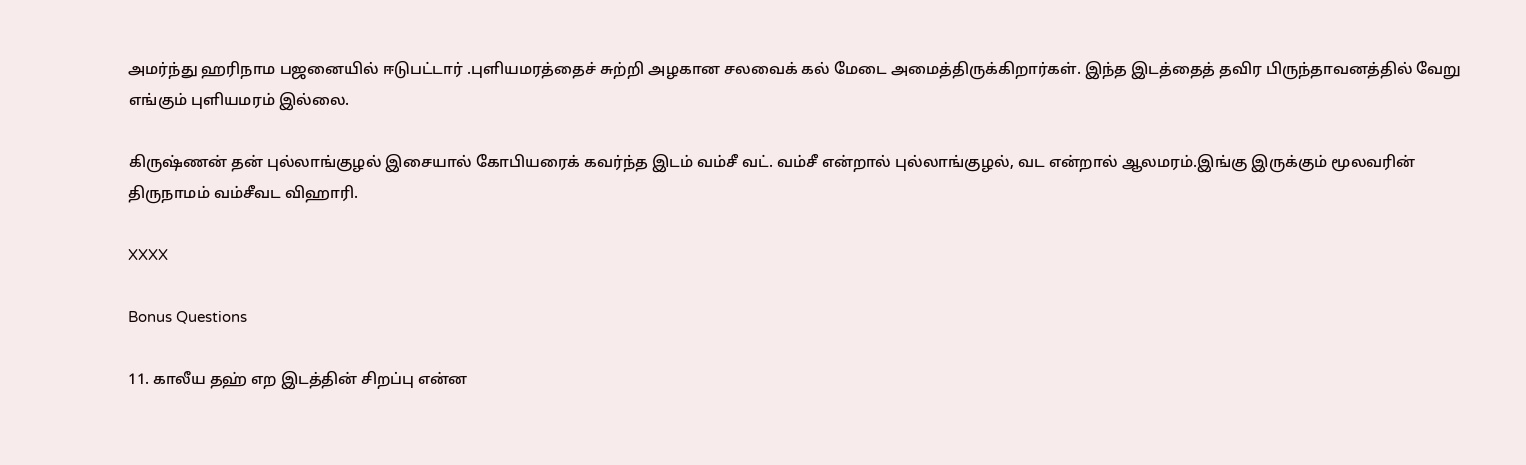அமர்ந்து ஹரிநாம பஜனையில் ஈடுபட்டார் .புளியமரத்தைச் சுற்றி அழகான சலவைக் கல் மேடை அமைத்திருக்கிறார்கள். இந்த இடத்தைத் தவிர பிருந்தாவனத்தில் வேறு எங்கும் புளியமரம் இல்லை.

கிருஷ்ணன் தன் புல்லாங்குழல் இசையால் கோபியரைக் கவர்ந்த இடம் வம்சீ வட். வம்சீ என்றால் புல்லாங்குழல், வட என்றால் ஆலமரம்.இங்கு இருக்கும் மூலவரின் திருநாமம் வம்சீவட விஹாரி.

XXXX

Bonus Questions

11. காலீய தஹ் எற இடத்தின் சிறப்பு என்ன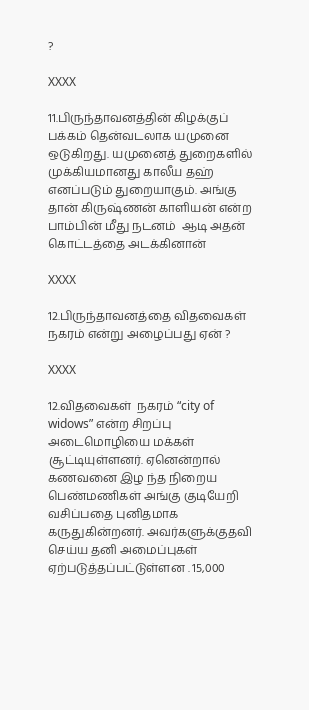?

XXXX

11.பிருந்தாவனத்தின் கிழக்குப் பக்கம் தென்வடலாக யமுனை ஒடுகிறது. யமுனைத் துறைகளில் முக்கியமானது காலீய தஹ் எனப்படும் துறையாகும். அங்கு தான் கிருஷ்ணன் காளியன் என்ற பாம்பின் மீது நடனம்  ஆடி அதன் கொட்டத்தை அடக்கினான்

XXXX

12.பிருந்தாவனத்தை விதவைகள் நகரம் என்று அழைப்பது ஏன் ?

XXXX

12.விதவைகள்  நகரம் “city of widows” என்ற சிறப்பு அடைமொழியை மக்கள் சூட்டியுள்ளனர். ஏனென்றால் கணவனை இழ ந்த நிறைய பெண்மணிகள் அங்கு குடியேறி வசிப்பதை புனிதமாக கருதுகின்றனர். அவர்களுக்குதவி செய்ய தனி அமைப்புகள் ஏற்படுத்தப்பட்டுள்ளன . 15,000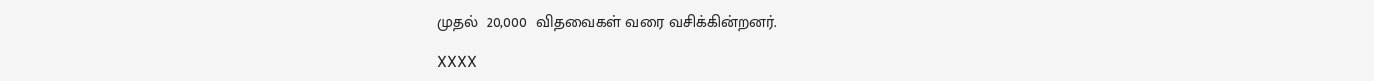முதல்  20,000  விதவைகள் வரை வசிக்கின்றனர்.

XXXX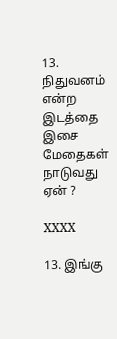13. நிதுவனம் என்ற இடத்தை இசை மேதைகள் நாடுவது ஏன் ?

XXXX

13. இங்கு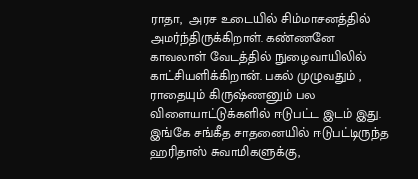ராதா,  அரச உடையில் சிம்மாசனத்தில் அமர்ந்திருக்கிறாள். கண்ணனே காவலாள் வேடத்தில் நுழைவாயிலில் காட்சியளிக்கிறான். பகல் முழுவதும் , ராதையும் கிருஷ்ணனும் பல விளையாட்டுக்களில் ஈடுபட்ட இடம் இது. இங்கே சங்கீத சாதனையில் ஈடுபட்டிருந்த ஹரிதாஸ் சுவாமிகளுக்கு,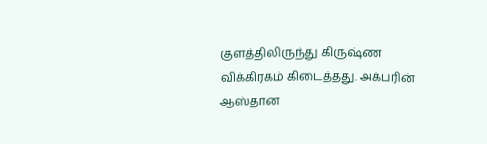குளத்திலிருந்து கிருஷ்ண விக்கிரகம் கிடைத்தது. அக்பரின் ஆஸ்தான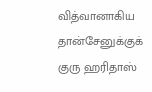வித்வானாகிய தான்சேனுக்குக் குரு ஹரிதாஸ்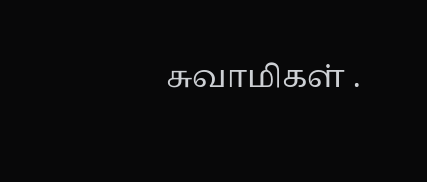சுவாமிகள் .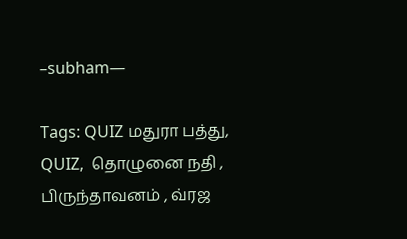–subham—

Tags: QUIZ மதுரா பத்து,  QUIZ,  தொழுனை நதி , பிருந்தாவனம் , வ்ரஜ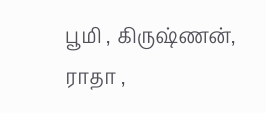பூமி , கிருஷ்ணன், ராதா ,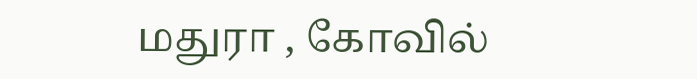மதுரா , கோவில்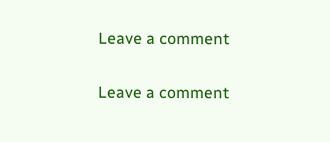Leave a comment

Leave a comment